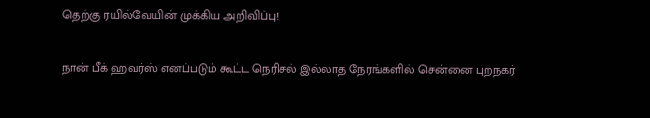தெற்கு ரயில்வேயின் முக்கிய அறிவிப்பு!

நான் பீக் ஹவர்ஸ் எனப்படும் கூட்ட நெரிசல் இல்லாத நேரங்களில் சென்னை புறநகர்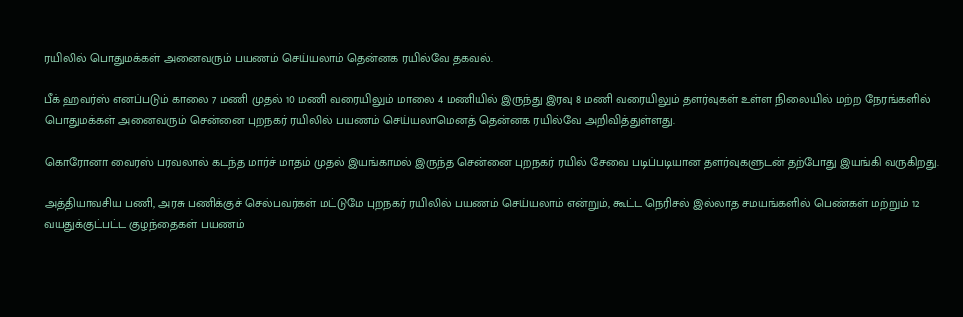ரயிலில் பொதுமக்கள் அனைவரும் பயணம் செய்யலாம் தென்னக ரயில்வே தகவல்.

பீக் ஹவர்ஸ் எனப்படும் காலை 7 மணி முதல் 10 மணி வரையிலும் மாலை 4 மணியில் இருந்து இரவு 8 மணி வரையிலும் தளர்வுகள் உள்ள நிலையில் மற்ற நேரங்களில் பொதுமக்கள் அனைவரும் சென்னை புறநகர் ரயிலில் பயணம் செய்யலாமெனத் தென்னக ரயில்வே அறிவித்துள்ளது.

கொரோனா வைரஸ் பரவலால் கடந்த மார்ச் மாதம் முதல் இயங்காமல் இருந்த சென்னை புறநகர் ரயில் சேவை படிப்படியான தளர்வுகளுடன் தற்போது இயங்கி வருகிறது.

அத்தியாவசிய பணி, அரசு பணிக்குச் செல்பவர்கள் மட்டுமே புறநகர் ரயிலில் பயணம் செய்யலாம் என்றும், கூட்ட நெரிசல் இல்லாத சமயங்களில் பெண்கள் மற்றும் 12 வயதுக்குட்பட்ட குழந்தைகள் பயணம்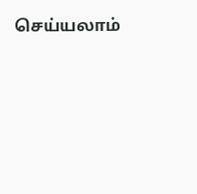செய்யலாம்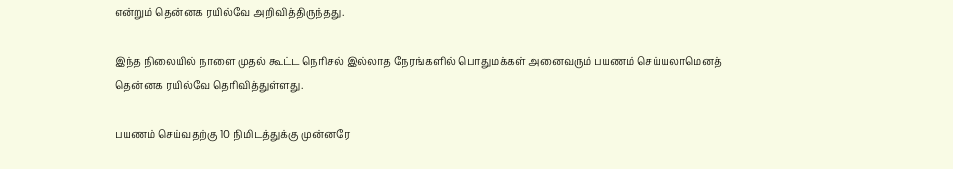என்றும் தென்னக ரயில்வே அறிவித்திருந்தது.

இந்த நிலையில் நாளை முதல் கூட்ட நெரிசல் இல்லாத நேரங்களில் பொதுமக்கள் அனைவரும் பயணம் செய்யலாமெனத் தென்னக ரயில்வே தெரிவித்துள்ளது.

பயணம் செய்வதற்கு 10 நிமிடத்துக்கு முன்னரே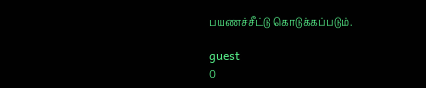பயணச்சீட்டு கொடுக்கப்படும்.

guest
0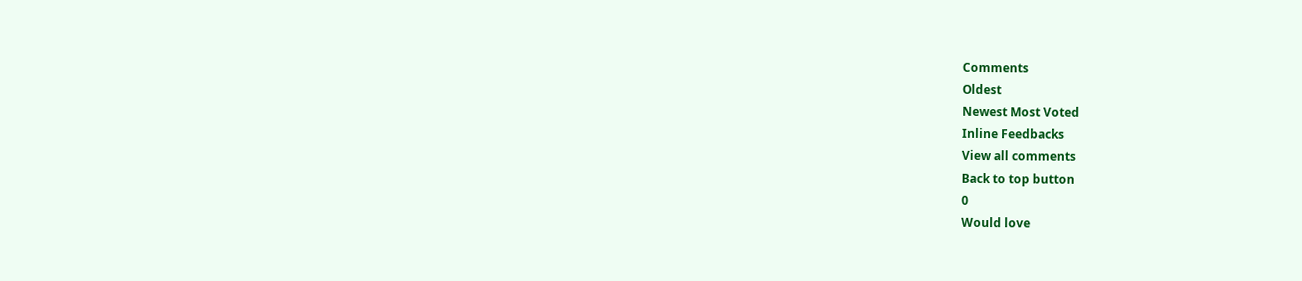Comments
Oldest
Newest Most Voted
Inline Feedbacks
View all comments
Back to top button
0
Would love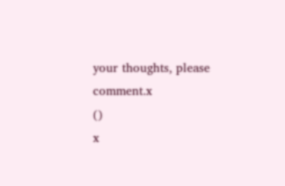your thoughts, please comment.x
()
x